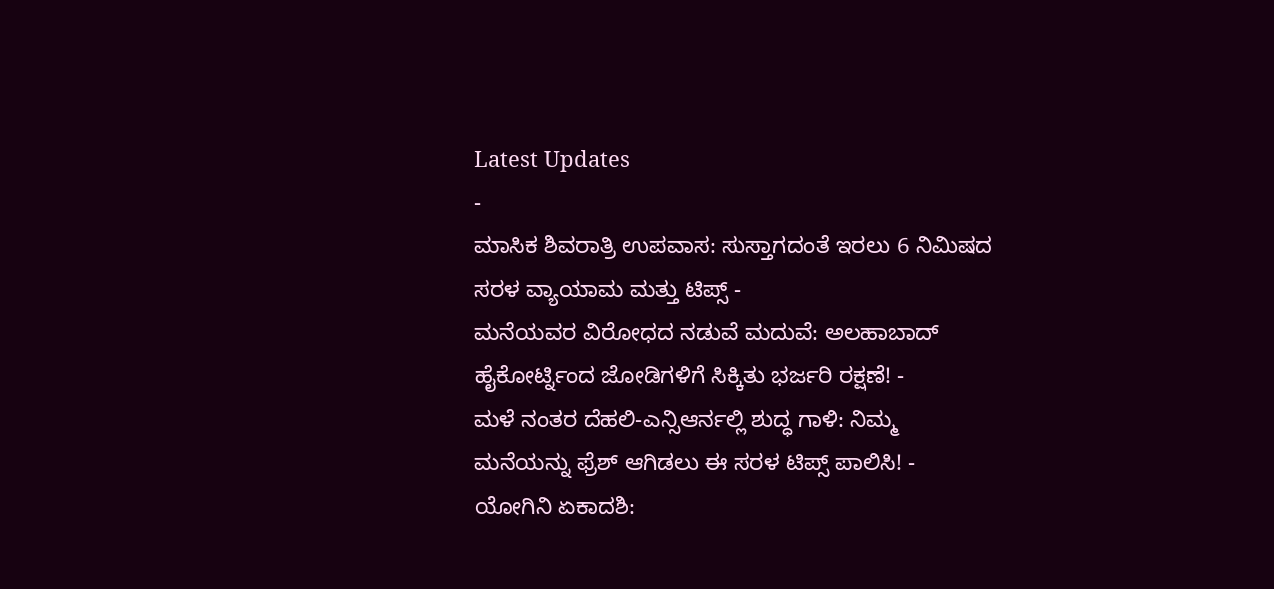Latest Updates
-
ಮಾಸಿಕ ಶಿವರಾತ್ರಿ ಉಪವಾಸ: ಸುಸ್ತಾಗದಂತೆ ಇರಲು 6 ನಿಮಿಷದ ಸರಳ ವ್ಯಾಯಾಮ ಮತ್ತು ಟಿಪ್ಸ್ -
ಮನೆಯವರ ವಿರೋಧದ ನಡುವೆ ಮದುವೆ: ಅಲಹಾಬಾದ್ ಹೈಕೋರ್ಟ್ನಿಂದ ಜೋಡಿಗಳಿಗೆ ಸಿಕ್ಕಿತು ಭರ್ಜರಿ ರಕ್ಷಣೆ! -
ಮಳೆ ನಂತರ ದೆಹಲಿ-ಎನ್ಸಿಆರ್ನಲ್ಲಿ ಶುದ್ಧ ಗಾಳಿ: ನಿಮ್ಮ ಮನೆಯನ್ನು ಫ್ರೆಶ್ ಆಗಿಡಲು ಈ ಸರಳ ಟಿಪ್ಸ್ ಪಾಲಿಸಿ! -
ಯೋಗಿನಿ ಏಕಾದಶಿ: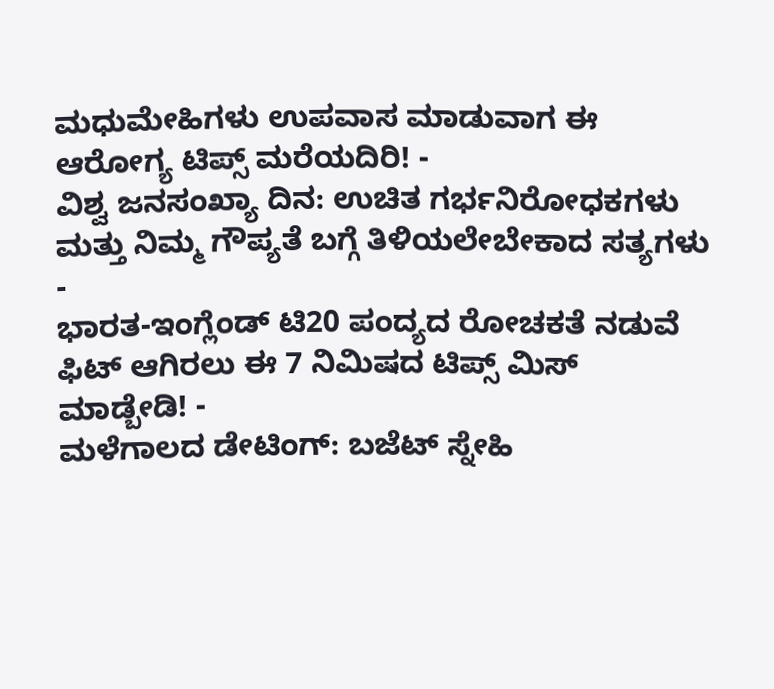ಮಧುಮೇಹಿಗಳು ಉಪವಾಸ ಮಾಡುವಾಗ ಈ ಆರೋಗ್ಯ ಟಿಪ್ಸ್ ಮರೆಯದಿರಿ! -
ವಿಶ್ವ ಜನಸಂಖ್ಯಾ ದಿನ: ಉಚಿತ ಗರ್ಭನಿರೋಧಕಗಳು ಮತ್ತು ನಿಮ್ಮ ಗೌಪ್ಯತೆ ಬಗ್ಗೆ ತಿಳಿಯಲೇಬೇಕಾದ ಸತ್ಯಗಳು -
ಭಾರತ-ಇಂಗ್ಲೆಂಡ್ ಟಿ20 ಪಂದ್ಯದ ರೋಚಕತೆ ನಡುವೆ ಫಿಟ್ ಆಗಿರಲು ಈ 7 ನಿಮಿಷದ ಟಿಪ್ಸ್ ಮಿಸ್ ಮಾಡ್ಬೇಡಿ! -
ಮಳೆಗಾಲದ ಡೇಟಿಂಗ್: ಬಜೆಟ್ ಸ್ನೇಹಿ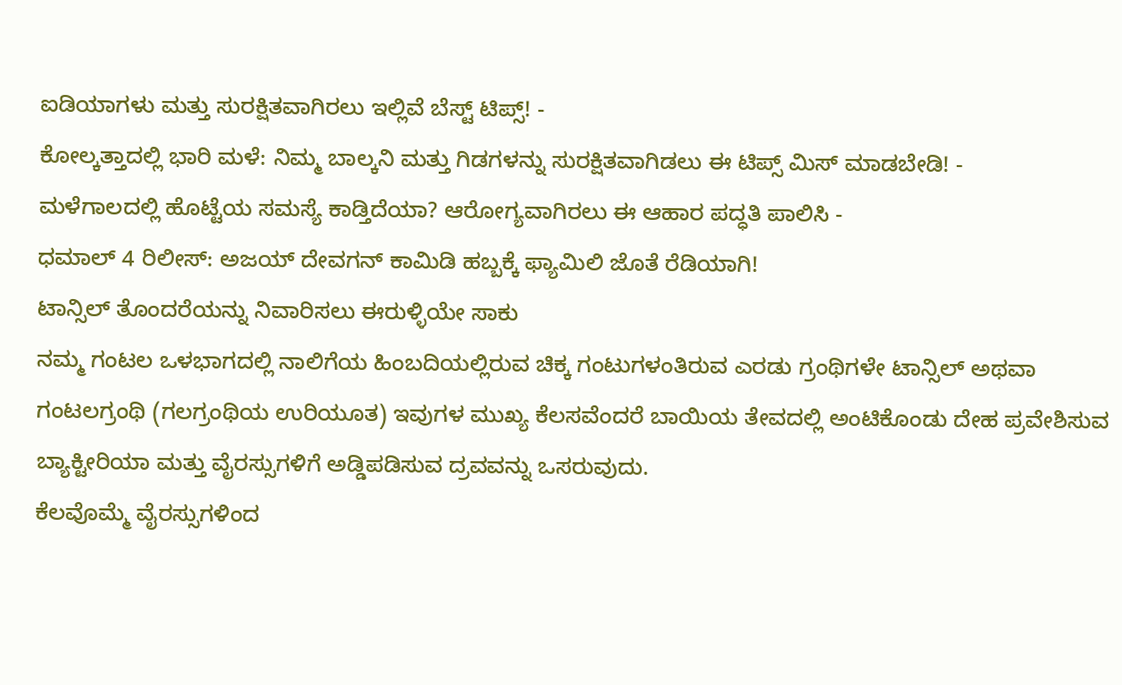ಐಡಿಯಾಗಳು ಮತ್ತು ಸುರಕ್ಷಿತವಾಗಿರಲು ಇಲ್ಲಿವೆ ಬೆಸ್ಟ್ ಟಿಪ್ಸ್! -
ಕೋಲ್ಕತ್ತಾದಲ್ಲಿ ಭಾರಿ ಮಳೆ: ನಿಮ್ಮ ಬಾಲ್ಕನಿ ಮತ್ತು ಗಿಡಗಳನ್ನು ಸುರಕ್ಷಿತವಾಗಿಡಲು ಈ ಟಿಪ್ಸ್ ಮಿಸ್ ಮಾಡಬೇಡಿ! -
ಮಳೆಗಾಲದಲ್ಲಿ ಹೊಟ್ಟೆಯ ಸಮಸ್ಯೆ ಕಾಡ್ತಿದೆಯಾ? ಆರೋಗ್ಯವಾಗಿರಲು ಈ ಆಹಾರ ಪದ್ಧತಿ ಪಾಲಿಸಿ -
ಧಮಾಲ್ 4 ರಿಲೀಸ್: ಅಜಯ್ ದೇವಗನ್ ಕಾಮಿಡಿ ಹಬ್ಬಕ್ಕೆ ಫ್ಯಾಮಿಲಿ ಜೊತೆ ರೆಡಿಯಾಗಿ!
ಟಾನ್ಸಿಲ್ ತೊಂದರೆಯನ್ನು ನಿವಾರಿಸಲು ಈರುಳ್ಳಿಯೇ ಸಾಕು
ನಮ್ಮ ಗಂಟಲ ಒಳಭಾಗದಲ್ಲಿ ನಾಲಿಗೆಯ ಹಿಂಬದಿಯಲ್ಲಿರುವ ಚಿಕ್ಕ ಗಂಟುಗಳಂತಿರುವ ಎರಡು ಗ್ರಂಥಿಗಳೇ ಟಾನ್ಸಿಲ್ ಅಥವಾ ಗಂಟಲಗ್ರಂಥಿ (ಗಲಗ್ರಂಥಿಯ ಉರಿಯೂತ) ಇವುಗಳ ಮುಖ್ಯ ಕೆಲಸವೆಂದರೆ ಬಾಯಿಯ ತೇವದಲ್ಲಿ ಅಂಟಿಕೊಂಡು ದೇಹ ಪ್ರವೇಶಿಸುವ ಬ್ಯಾಕ್ಟೀರಿಯಾ ಮತ್ತು ವೈರಸ್ಸುಗಳಿಗೆ ಅಡ್ಡಿಪಡಿಸುವ ದ್ರವವನ್ನು ಒಸರುವುದು.
ಕೆಲವೊಮ್ಮೆ ವೈರಸ್ಸುಗಳಿಂದ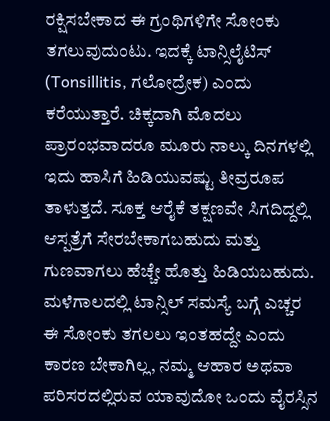ರಕ್ಷಿಸಬೇಕಾದ ಈ ಗ್ರಂಥಿಗಳಿಗೇ ಸೋಂಕು ತಗಲುವುದುಂಟು. ಇದಕ್ಕೆ ಟಾನ್ಸಿಲೈಟಿಸ್ (Tonsillitis, ಗಲೋದ್ರೇಕ) ಎಂದು ಕರೆಯುತ್ತಾರೆ. ಚಿಕ್ಕದಾಗಿ ಮೊದಲು ಪ್ರಾರಂಭವಾದರೂ ಮೂರು ನಾಲ್ಕು ದಿನಗಳಲ್ಲಿ ಇದು ಹಾಸಿಗೆ ಹಿಡಿಯುವಷ್ಟು ತೀವ್ರರೂಪ ತಾಳುತ್ತದೆ. ಸೂಕ್ತ ಆರೈಕೆ ತಕ್ಷಣವೇ ಸಿಗದಿದ್ದಲ್ಲಿ ಆಸ್ಪತ್ರೆಗೆ ಸೇರಬೇಕಾಗಬಹುದು ಮತ್ತು ಗುಣವಾಗಲು ಹೆಚ್ಚೇ ಹೊತ್ತು ಹಿಡಿಯಬಹುದು. ಮಳೆಗಾಲದಲ್ಲಿ ಟಾನ್ಸಿಲ್ ಸಮಸ್ಯೆ ಬಗ್ಗೆ ಎಚ್ಚರ
ಈ ಸೋಂಕು ತಗಲಲು ಇಂತಹದ್ದೇ ಎಂದು ಕಾರಣ ಬೇಕಾಗಿಲ್ಲ, ನಮ್ಮ ಆಹಾರ ಅಥವಾ ಪರಿಸರದಲ್ಲಿರುವ ಯಾವುದೋ ಒಂದು ವೈರಸ್ಸಿನ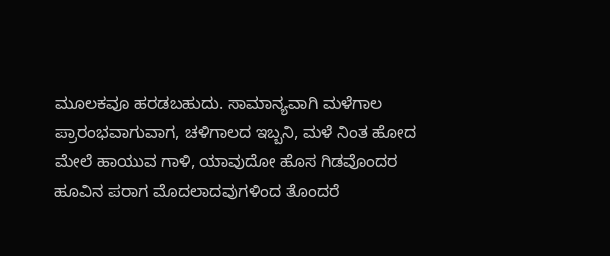ಮೂಲಕವೂ ಹರಡಬಹುದು. ಸಾಮಾನ್ಯವಾಗಿ ಮಳೆಗಾಲ ಪ್ರಾರಂಭವಾಗುವಾಗ, ಚಳಿಗಾಲದ ಇಬ್ಬನಿ, ಮಳೆ ನಿಂತ ಹೋದ ಮೇಲೆ ಹಾಯುವ ಗಾಳಿ, ಯಾವುದೋ ಹೊಸ ಗಿಡವೊಂದರ ಹೂವಿನ ಪರಾಗ ಮೊದಲಾದವುಗಳಿಂದ ತೊಂದರೆ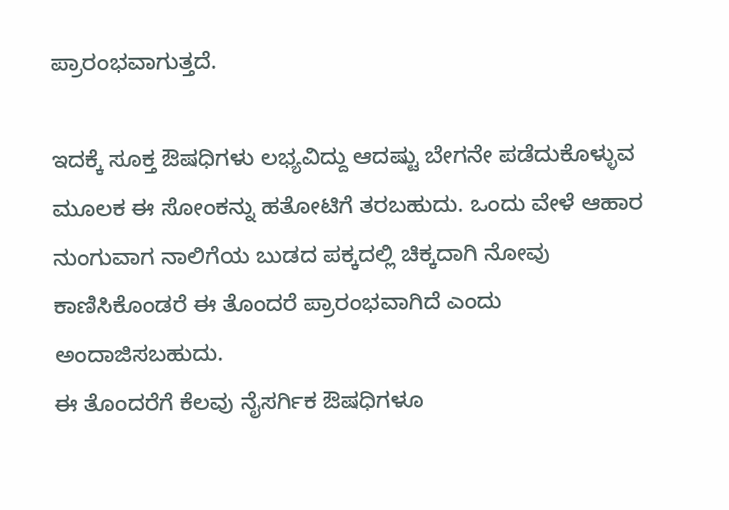ಪ್ರಾರಂಭವಾಗುತ್ತದೆ.

ಇದಕ್ಕೆ ಸೂಕ್ತ ಔಷಧಿಗಳು ಲಭ್ಯವಿದ್ದು ಆದಷ್ಟು ಬೇಗನೇ ಪಡೆದುಕೊಳ್ಳುವ ಮೂಲಕ ಈ ಸೋಂಕನ್ನು ಹತೋಟಿಗೆ ತರಬಹುದು. ಒಂದು ವೇಳೆ ಆಹಾರ ನುಂಗುವಾಗ ನಾಲಿಗೆಯ ಬುಡದ ಪಕ್ಕದಲ್ಲಿ ಚಿಕ್ಕದಾಗಿ ನೋವು ಕಾಣಿಸಿಕೊಂಡರೆ ಈ ತೊಂದರೆ ಪ್ರಾರಂಭವಾಗಿದೆ ಎಂದು ಅಂದಾಜಿಸಬಹುದು.
ಈ ತೊಂದರೆಗೆ ಕೆಲವು ನೈಸರ್ಗಿಕ ಔಷಧಿಗಳೂ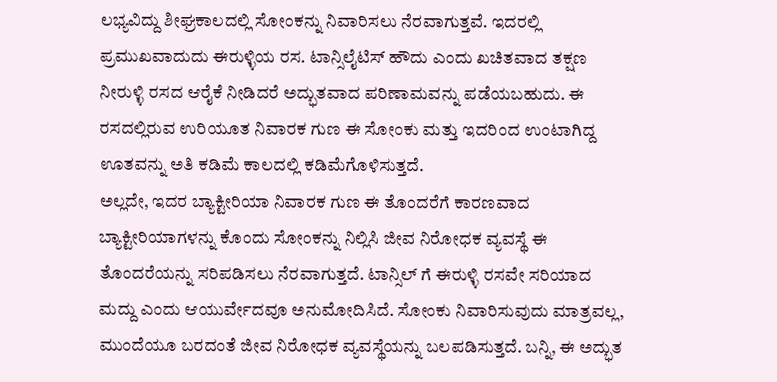ಲಭ್ಯವಿದ್ದು ಶೀಘ್ರಕಾಲದಲ್ಲಿ ಸೋಂಕನ್ನು ನಿವಾರಿಸಲು ನೆರವಾಗುತ್ತವೆ. ಇದರಲ್ಲಿ ಪ್ರಮುಖವಾದುದು ಈರುಳ್ಳಿಯ ರಸ. ಟಾನ್ಸಿಲೈಟಿಸ್ ಹೌದು ಎಂದು ಖಚಿತವಾದ ತಕ್ಷಣ ನೀರುಳ್ಳಿ ರಸದ ಆರೈಕೆ ನೀಡಿದರೆ ಅದ್ಭುತವಾದ ಪರಿಣಾಮವನ್ನು ಪಡೆಯಬಹುದು. ಈ ರಸದಲ್ಲಿರುವ ಉರಿಯೂತ ನಿವಾರಕ ಗುಣ ಈ ಸೋಂಕು ಮತ್ತು ಇದರಿಂದ ಉಂಟಾಗಿದ್ದ ಊತವನ್ನು ಅತಿ ಕಡಿಮೆ ಕಾಲದಲ್ಲಿ ಕಡಿಮೆಗೊಳಿಸುತ್ತದೆ.
ಅಲ್ಲದೇ, ಇದರ ಬ್ಯಾಕ್ಟೀರಿಯಾ ನಿವಾರಕ ಗುಣ ಈ ತೊಂದರೆಗೆ ಕಾರಣವಾದ ಬ್ಯಾಕ್ಟೀರಿಯಾಗಳನ್ನು ಕೊಂದು ಸೋಂಕನ್ನು ನಿಲ್ಲಿಸಿ ಜೀವ ನಿರೋಧಕ ವ್ಯವಸ್ಥೆ ಈ ತೊಂದರೆಯನ್ನು ಸರಿಪಡಿಸಲು ನೆರವಾಗುತ್ತದೆ. ಟಾನ್ಸಿಲ್ ಗೆ ಈರುಳ್ಳಿ ರಸವೇ ಸರಿಯಾದ ಮದ್ದು ಎಂದು ಆಯುರ್ವೇದವೂ ಅನುಮೋದಿಸಿದೆ. ಸೋಂಕು ನಿವಾರಿಸುವುದು ಮಾತ್ರವಲ್ಲ, ಮುಂದೆಯೂ ಬರದಂತೆ ಜೀವ ನಿರೋಧಕ ವ್ಯವಸ್ಥೆಯನ್ನು ಬಲಪಡಿಸುತ್ತದೆ. ಬನ್ನಿ, ಈ ಅದ್ಭುತ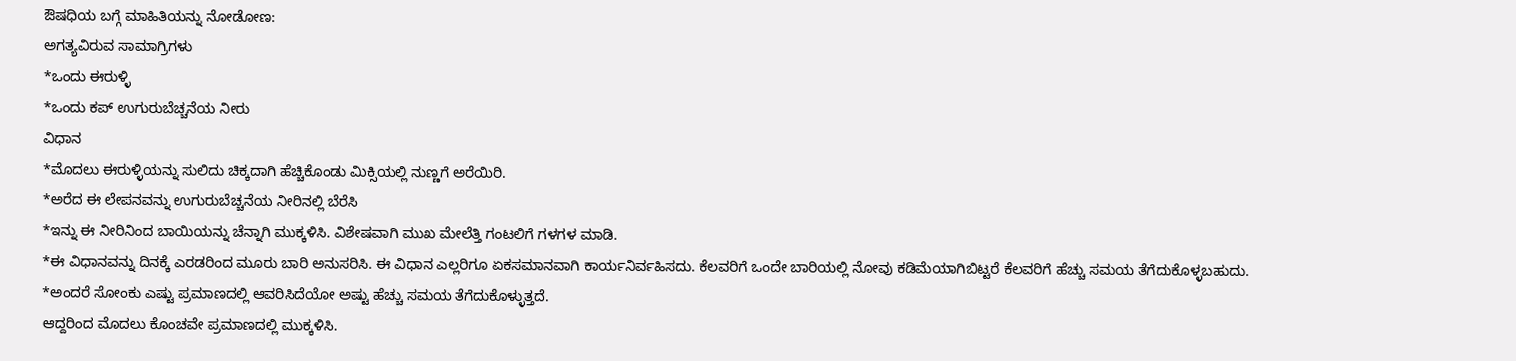ಔಷಧಿಯ ಬಗ್ಗೆ ಮಾಹಿತಿಯನ್ನು ನೋಡೋಣ:
ಅಗತ್ಯವಿರುವ ಸಾಮಾಗ್ರಿಗಳು
*ಒಂದು ಈರುಳ್ಳಿ
*ಒಂದು ಕಪ್ ಉಗುರುಬೆಚ್ಚನೆಯ ನೀರು
ವಿಧಾನ
*ಮೊದಲು ಈರುಳ್ಳಿಯನ್ನು ಸುಲಿದು ಚಿಕ್ಕದಾಗಿ ಹೆಚ್ಚಿಕೊಂಡು ಮಿಕ್ಸಿಯಲ್ಲಿ ನುಣ್ಣಗೆ ಅರೆಯಿರಿ.
*ಅರೆದ ಈ ಲೇಪನವನ್ನು ಉಗುರುಬೆಚ್ಚನೆಯ ನೀರಿನಲ್ಲಿ ಬೆರೆಸಿ
*ಇನ್ನು ಈ ನೀರಿನಿಂದ ಬಾಯಿಯನ್ನು ಚೆನ್ನಾಗಿ ಮುಕ್ಕಳಿಸಿ. ವಿಶೇಷವಾಗಿ ಮುಖ ಮೇಲೆತ್ತಿ ಗಂಟಲಿಗೆ ಗಳಗಳ ಮಾಡಿ.
*ಈ ವಿಧಾನವನ್ನು ದಿನಕ್ಕೆ ಎರಡರಿಂದ ಮೂರು ಬಾರಿ ಅನುಸರಿಸಿ. ಈ ವಿಧಾನ ಎಲ್ಲರಿಗೂ ಏಕಸಮಾನವಾಗಿ ಕಾರ್ಯನಿರ್ವಹಿಸದು. ಕೆಲವರಿಗೆ ಒಂದೇ ಬಾರಿಯಲ್ಲಿ ನೋವು ಕಡಿಮೆಯಾಗಿಬಿಟ್ಟರೆ ಕೆಲವರಿಗೆ ಹೆಚ್ಚು ಸಮಯ ತೆಗೆದುಕೊಳ್ಳಬಹುದು.
*ಅಂದರೆ ಸೋಂಕು ಎಷ್ಟು ಪ್ರಮಾಣದಲ್ಲಿ ಆವರಿಸಿದೆಯೋ ಅಷ್ಟು ಹೆಚ್ಚು ಸಮಯ ತೆಗೆದುಕೊಳ್ಳುತ್ತದೆ.
ಆದ್ದರಿಂದ ಮೊದಲು ಕೊಂಚವೇ ಪ್ರಮಾಣದಲ್ಲಿ ಮುಕ್ಕಳಿಸಿ.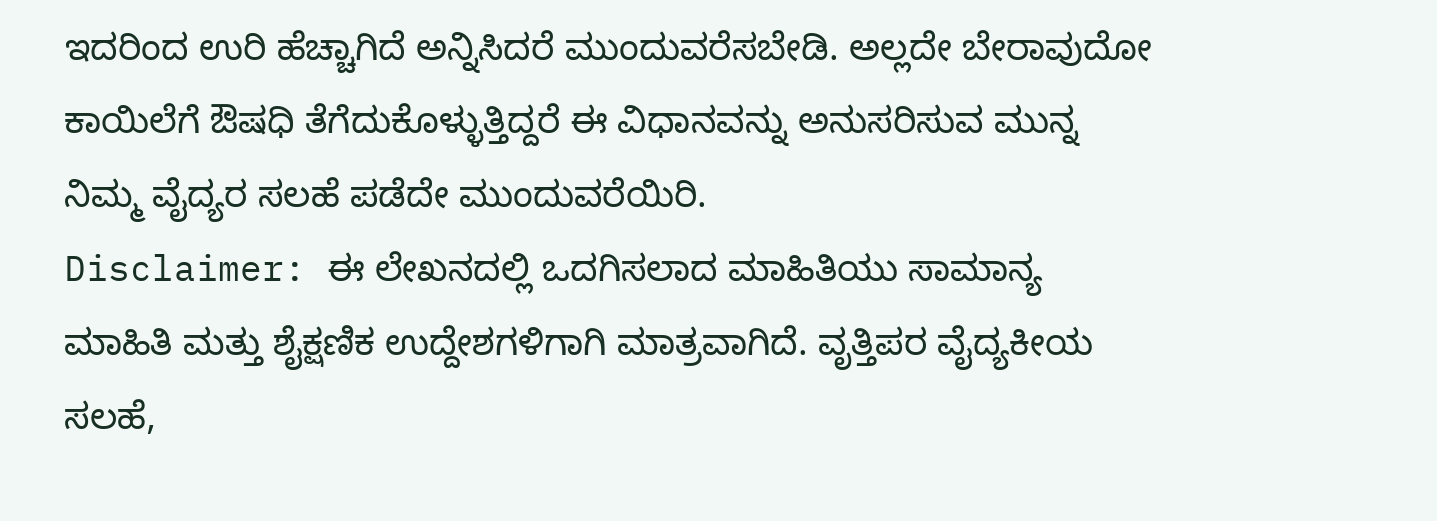ಇದರಿಂದ ಉರಿ ಹೆಚ್ಚಾಗಿದೆ ಅನ್ನಿಸಿದರೆ ಮುಂದುವರೆಸಬೇಡಿ. ಅಲ್ಲದೇ ಬೇರಾವುದೋ ಕಾಯಿಲೆಗೆ ಔಷಧಿ ತೆಗೆದುಕೊಳ್ಳುತ್ತಿದ್ದರೆ ಈ ವಿಧಾನವನ್ನು ಅನುಸರಿಸುವ ಮುನ್ನ ನಿಮ್ಮ ವೈದ್ಯರ ಸಲಹೆ ಪಡೆದೇ ಮುಂದುವರೆಯಿರಿ.
Disclaimer: ಈ ಲೇಖನದಲ್ಲಿ ಒದಗಿಸಲಾದ ಮಾಹಿತಿಯು ಸಾಮಾನ್ಯ ಮಾಹಿತಿ ಮತ್ತು ಶೈಕ್ಷಣಿಕ ಉದ್ದೇಶಗಳಿಗಾಗಿ ಮಾತ್ರವಾಗಿದೆ. ವೃತ್ತಿಪರ ವೈದ್ಯಕೀಯ ಸಲಹೆ,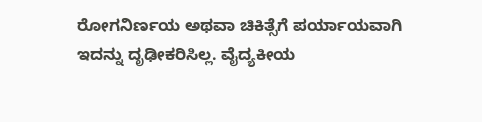ರೋಗನಿರ್ಣಯ ಅಥವಾ ಚಿಕಿತ್ಸೆಗೆ ಪರ್ಯಾಯವಾಗಿ ಇದನ್ನು ದೃಢೀಕರಿಸಿಲ್ಲ. ವೈದ್ಯಕೀಯ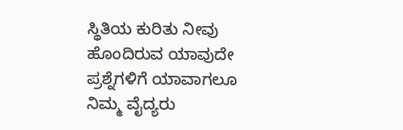ಸ್ಥಿತಿಯ ಕುರಿತು ನೀವು ಹೊಂದಿರುವ ಯಾವುದೇ ಪ್ರಶ್ನೆಗಳಿಗೆ ಯಾವಾಗಲೂ ನಿಮ್ಮ ವೈದ್ಯರು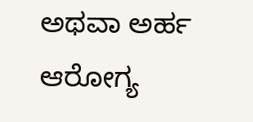ಅಥವಾ ಅರ್ಹ ಆರೋಗ್ಯ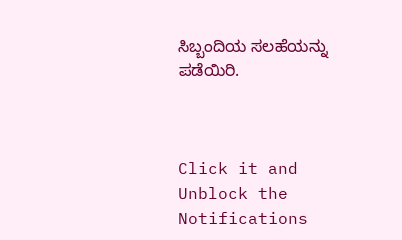ಸಿಬ್ಬಂದಿಯ ಸಲಹೆಯನ್ನು ಪಡೆಯಿರಿ.



Click it and Unblock the Notifications